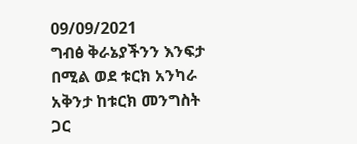09/09/2021
ግብፅ ቅራኔያችንን እንፍታ በሚል ወደ ቱርክ አንካራ አቅንታ ከቱርክ መንግስት ጋር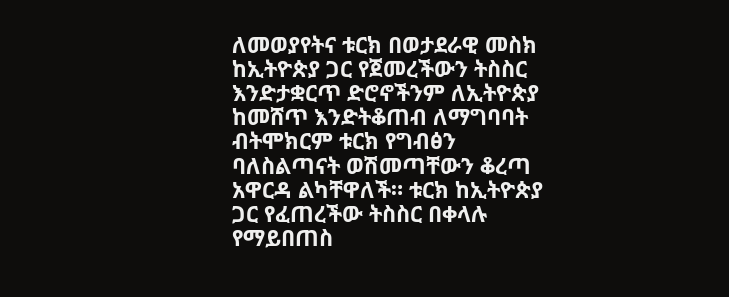ለመወያየትና ቱርክ በወታደራዊ መስክ ከኢትዮጵያ ጋር የጀመረችውን ትስስር እንድታቋርጥ ድሮኖችንም ለኢትዮጵያ ከመሸጥ እንድትቆጠብ ለማግባባት ብትሞክርም ቱርክ የግብፅን ባለስልጣናት ወሽመጣቸውን ቆረጣ አዋርዳ ልካቸዋለች። ቱርክ ከኢትዮጵያ ጋር የፈጠረችው ትስስር በቀላሉ የማይበጠስ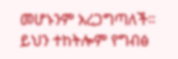መሆኑንም አረጋግጣለች።
ይህን ተከትሎም የግብፅ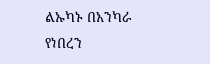ልኡካኑ በአንካራ የነበረን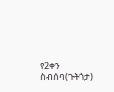የ2ቀን ስብሰባ(ጉትጎታ)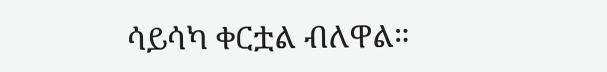ሳይሳካ ቀርቷል ብለዋል።